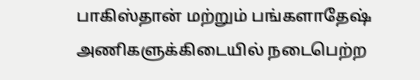பாகிஸ்தான் மற்றும் பங்களாதேஷ் அணிகளுக்கிடையில் நடைபெற்ற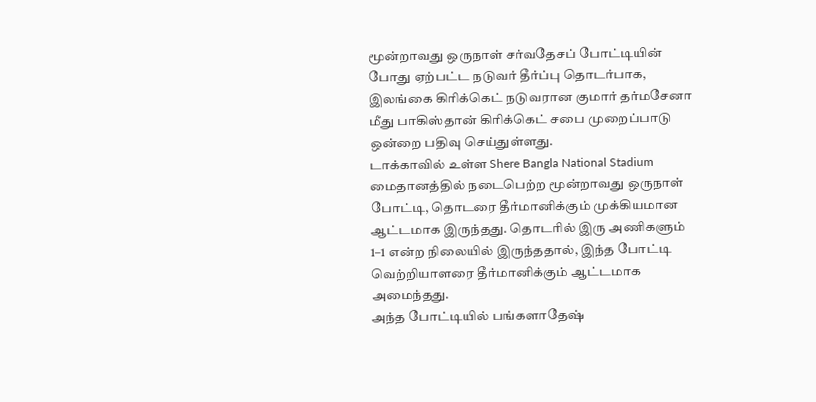மூன்றாவது ஒருநாள் சர்வதேசப் போட்டியின் போது ஏற்பட்ட நடுவர் தீர்ப்பு தொடர்பாக, இலங்கை கிரிக்கெட் நடுவரான குமார் தர்மசேனா மீது பாகிஸ்தான் கிரிக்கெட் சபை முறைப்பாடு ஒன்றை பதிவு செய்துள்ளது.
டாக்காவில் உள்ள Shere Bangla National Stadium மைதானத்தில் நடைபெற்ற மூன்றாவது ஒருநாள் போட்டி, தொடரை தீர்மானிக்கும் முக்கியமான ஆட்டமாக இருந்தது. தொடரில் இரு அணிகளும் 1–1 என்ற நிலையில் இருந்ததால், இந்த போட்டி வெற்றியாளரை தீர்மானிக்கும் ஆட்டமாக அமைந்தது.
அந்த போட்டியில் பங்களாதேஷ்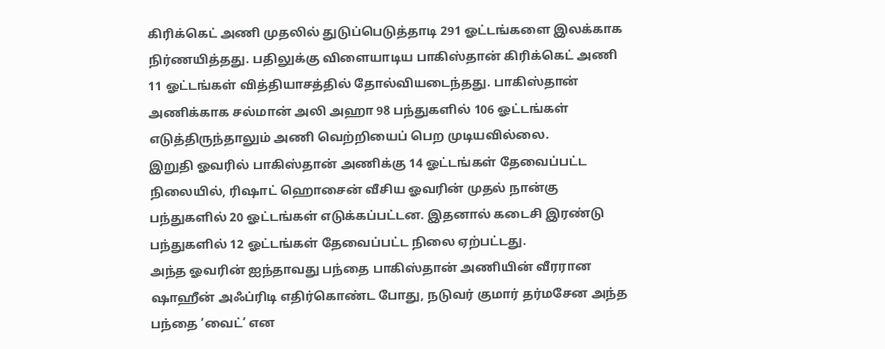கிரிக்கெட் அணி முதலில் துடுப்பெடுத்தாடி 291 ஓட்டங்களை இலக்காக நிர்ணயித்தது. பதிலுக்கு விளையாடிய பாகிஸ்தான் கிரிக்கெட் அணி 11 ஓட்டங்கள் வித்தியாசத்தில் தோல்வியடைந்தது. பாகிஸ்தான் அணிக்காக சல்மான் அலி அஹா 98 பந்துகளில் 106 ஓட்டங்கள் எடுத்திருந்தாலும் அணி வெற்றியைப் பெற முடியவில்லை.
இறுதி ஓவரில் பாகிஸ்தான் அணிக்கு 14 ஓட்டங்கள் தேவைப்பட்ட நிலையில், ரிஷாட் ஹொசைன் வீசிய ஓவரின் முதல் நான்கு பந்துகளில் 20 ஓட்டங்கள் எடுக்கப்பட்டன. இதனால் கடைசி இரண்டு பந்துகளில் 12 ஓட்டங்கள் தேவைப்பட்ட நிலை ஏற்பட்டது.
அந்த ஓவரின் ஐந்தாவது பந்தை பாகிஸ்தான் அணியின் வீரரான ஷாஹீன் அஃப்ரிடி எதிர்கொண்ட போது, நடுவர் குமார் தர்மசேன அந்த பந்தை ‘வைட்’ என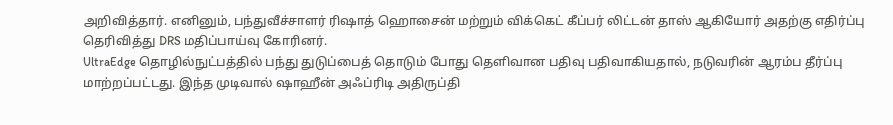அறிவித்தார். எனினும், பந்துவீச்சாளர் ரிஷாத் ஹொசைன் மற்றும் விக்கெட் கீப்பர் லிட்டன் தாஸ் ஆகியோர் அதற்கு எதிர்ப்பு தெரிவித்து DRS மதிப்பாய்வு கோரினர்.
UltraEdge தொழில்நுட்பத்தில் பந்து துடுப்பைத் தொடும் போது தெளிவான பதிவு பதிவாகியதால், நடுவரின் ஆரம்ப தீர்ப்பு மாற்றப்பட்டது. இந்த முடிவால் ஷாஹீன் அஃப்ரிடி அதிருப்தி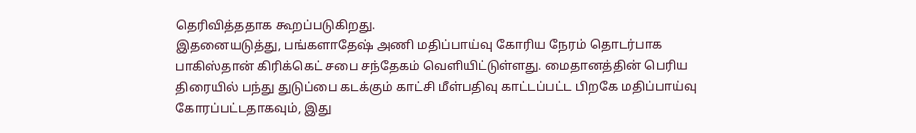தெரிவித்ததாக கூறப்படுகிறது.
இதனையடுத்து, பங்களாதேஷ் அணி மதிப்பாய்வு கோரிய நேரம் தொடர்பாக பாகிஸ்தான் கிரிக்கெட் சபை சந்தேகம் வெளியிட்டுள்ளது. மைதானத்தின் பெரிய திரையில் பந்து துடுப்பை கடக்கும் காட்சி மீள்பதிவு காட்டப்பட்ட பிறகே மதிப்பாய்வு கோரப்பட்டதாகவும், இது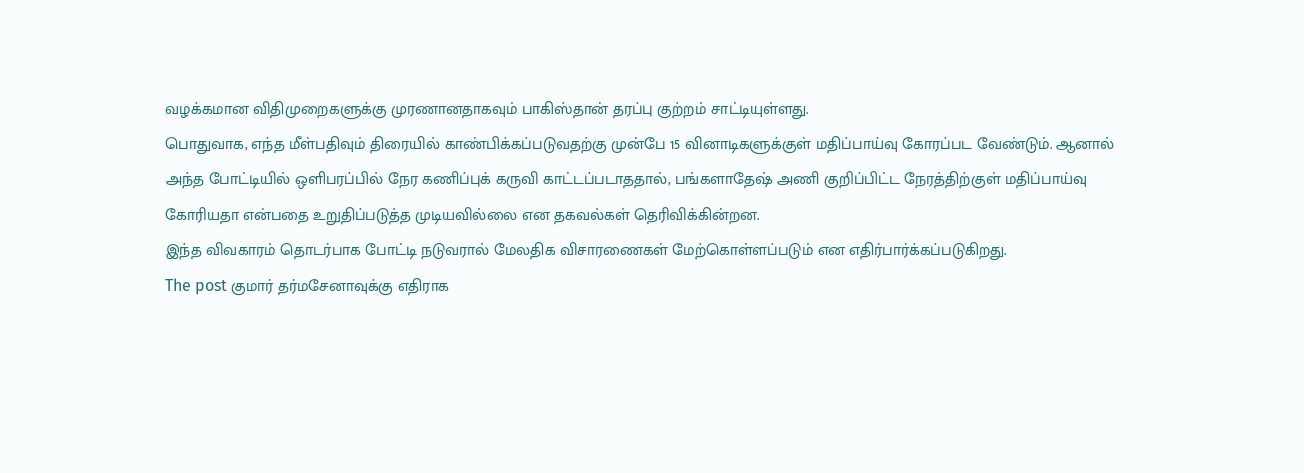வழக்கமான விதிமுறைகளுக்கு முரணானதாகவும் பாகிஸ்தான் தரப்பு குற்றம் சாட்டியுள்ளது.
பொதுவாக, எந்த மீள்பதிவும் திரையில் காண்பிக்கப்படுவதற்கு முன்பே 15 வினாடிகளுக்குள் மதிப்பாய்வு கோரப்பட வேண்டும். ஆனால் அந்த போட்டியில் ஒளிபரப்பில் நேர கணிப்புக் கருவி காட்டப்படாததால், பங்களாதேஷ் அணி குறிப்பிட்ட நேரத்திற்குள் மதிப்பாய்வு கோரியதா என்பதை உறுதிப்படுத்த முடியவில்லை என தகவல்கள் தெரிவிக்கின்றன.
இந்த விவகாரம் தொடர்பாக போட்டி நடுவரால் மேலதிக விசாரணைகள் மேற்கொள்ளப்படும் என எதிர்பார்க்கப்படுகிறது.
The post குமார் தர்மசேனாவுக்கு எதிராக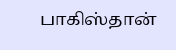பாகிஸ்தான்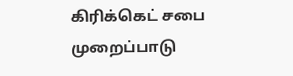கிரிக்கெட் சபை முறைப்பாடு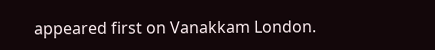appeared first on Vanakkam London.